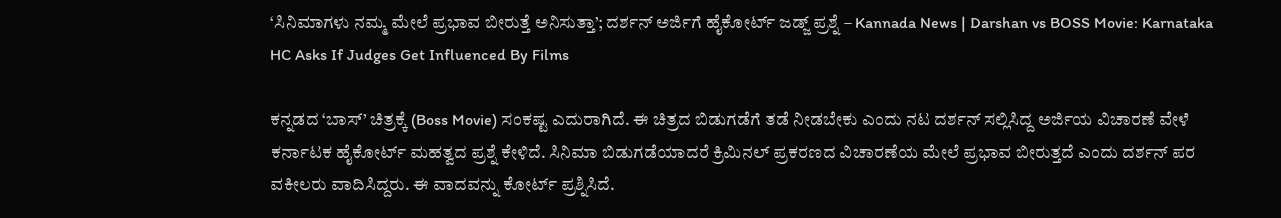‘ಸಿನಿಮಾಗಳು ನಮ್ಮ ಮೇಲೆ ಪ್ರಭಾವ ಬೀರುತ್ತೆ ಅನಿಸುತ್ತಾ’; ದರ್ಶನ್ ಅರ್ಜಿಗೆ ಹೈಕೋರ್ಟ್ ಜಡ್ಜ್ ಪ್ರಶ್ನೆ – Kannada News | Darshan vs BOSS Movie: Karnataka HC Asks If Judges Get Influenced By Films

ಕನ್ನಡದ ‘ಬಾಸ್’ ಚಿತ್ರಕ್ಕೆ (Boss Movie) ಸಂಕಷ್ಟ ಎದುರಾಗಿದೆ. ಈ ಚಿತ್ರದ ಬಿಡುಗಡೆಗೆ ತಡೆ ನೀಡಬೇಕು ಎಂದು ನಟ ದರ್ಶನ್ ಸಲ್ಲಿಸಿದ್ದ ಅರ್ಜಿಯ ವಿಚಾರಣೆ ವೇಳೆ ಕರ್ನಾಟಕ ಹೈಕೋರ್ಟ್ ಮಹತ್ವದ ಪ್ರಶ್ನೆ ಕೇಳಿದೆ. ಸಿನಿಮಾ ಬಿಡುಗಡೆಯಾದರೆ ಕ್ರಿಮಿನಲ್ ಪ್ರಕರಣದ ವಿಚಾರಣೆಯ ಮೇಲೆ ಪ್ರಭಾವ ಬೀರುತ್ತದೆ ಎಂದು ದರ್ಶನ್ ಪರ ವಕೀಲರು ವಾದಿಸಿದ್ದರು. ಈ ವಾದವನ್ನು ಕೋರ್ಟ್ ಪ್ರಶ್ನಿಸಿದೆ.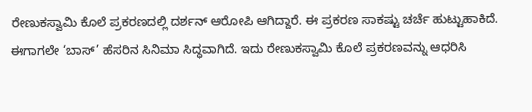ರೇಣುಕಸ್ವಾಮಿ ಕೊಲೆ ಪ್ರಕರಣದಲ್ಲಿ ದರ್ಶನ್ ಆರೋಪಿ ಆಗಿದ್ದಾರೆ. ಈ ಪ್ರಕರಣ ಸಾಕಷ್ಟು ಚರ್ಚೆ ಹುಟ್ಟುಹಾಕಿದೆ. ಈಗಾಗಲೇ ‘ಬಾಸ್’ ಹೆಸರಿನ ಸಿನಿಮಾ ಸಿದ್ಧವಾಗಿದೆ. ಇದು ರೇಣುಕಸ್ವಾಮಿ ಕೊಲೆ ಪ್ರಕರಣವನ್ನು ಆಧರಿಸಿ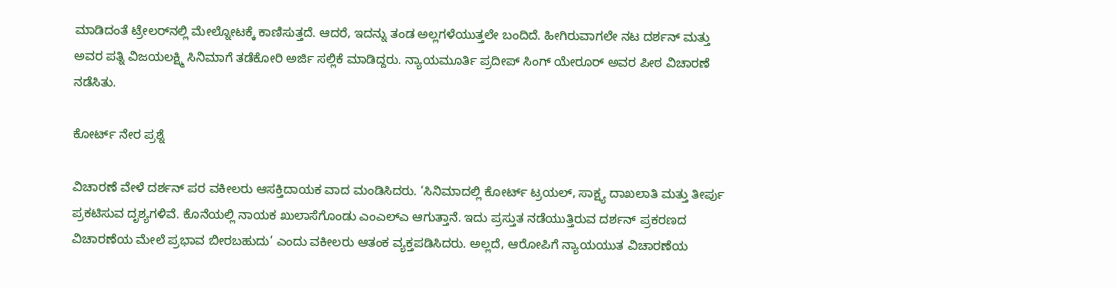ಮಾಡಿದಂತೆ ಟ್ರೇಲರ್‌ನಲ್ಲಿ ಮೇಲ್ನೋಟಕ್ಕೆ ಕಾಣಿಸುತ್ತದೆ. ಆದರೆ, ಇದನ್ನು ತಂಡ ಅಲ್ಲಗಳೆಯುತ್ತಲೇ ಬಂದಿದೆ. ಹೀಗಿರುವಾಗಲೇ ನಟ ದರ್ಶನ್ ಮತ್ತು ಅವರ ಪತ್ನಿ ವಿಜಯಲಕ್ಷ್ಮಿ ಸಿನಿಮಾಗೆ ತಡೆಕೋರಿ ಅರ್ಜಿ ಸಲ್ಲಿಕೆ ಮಾಡಿದ್ದರು. ನ್ಯಾಯಮೂರ್ತಿ ಪ್ರದೀಪ್ ಸಿಂಗ್ ಯೇರೂರ್ ಅವರ ಪೀಠ ವಿಚಾರಣೆ ನಡೆಸಿತು.

ಕೋರ್ಟ್ ನೇರ ಪ್ರಶ್ನೆ

ವಿಚಾರಣೆ ವೇಳೆ ದರ್ಶನ್ ಪರ ವಕೀಲರು ಆಸಕ್ತಿದಾಯಕ ವಾದ ಮಂಡಿಸಿದರು. ‘ಸಿನಿಮಾದಲ್ಲಿ ಕೋರ್ಟ್ ಟ್ರಯಲ್, ಸಾಕ್ಷ್ಯ ದಾಖಲಾತಿ ಮತ್ತು ತೀರ್ಪು ಪ್ರಕಟಿಸುವ ದೃಶ್ಯಗಳಿವೆ. ಕೊನೆಯಲ್ಲಿ ನಾಯಕ ಖುಲಾಸೆಗೊಂಡು ಎಂಎಲ್‌ಎ ಆಗುತ್ತಾನೆ. ಇದು ಪ್ರಸ್ತುತ ನಡೆಯುತ್ತಿರುವ ದರ್ಶನ್ ಪ್ರಕರಣದ ವಿಚಾರಣೆಯ ಮೇಲೆ ಪ್ರಭಾವ ಬೀರಬಹುದು’ ಎಂದು ವಕೀಲರು ಆತಂಕ ವ್ಯಕ್ತಪಡಿಸಿದರು. ಅಲ್ಲದೆ, ಆರೋಪಿಗೆ ನ್ಯಾಯಯುತ ವಿಚಾರಣೆಯ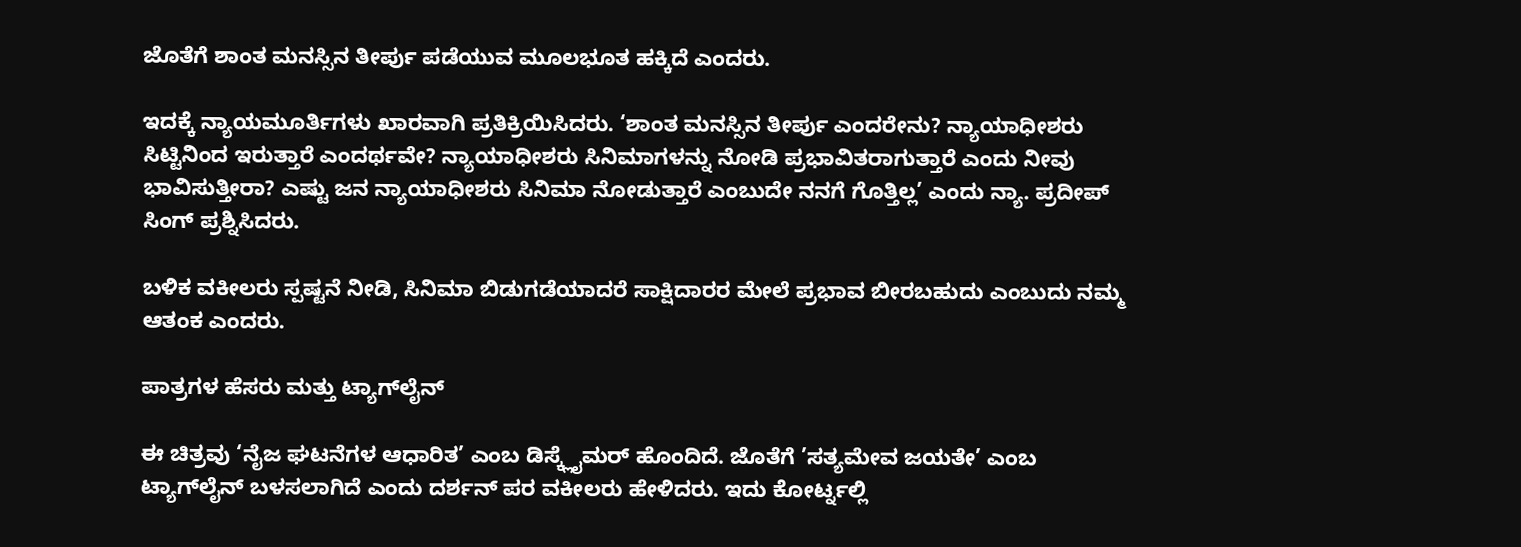ಜೊತೆಗೆ ಶಾಂತ ಮನಸ್ಸಿನ ತೀರ್ಪು ಪಡೆಯುವ ಮೂಲಭೂತ ಹಕ್ಕಿದೆ ಎಂದರು.

ಇದಕ್ಕೆ ನ್ಯಾಯಮೂರ್ತಿಗಳು ಖಾರವಾಗಿ ಪ್ರತಿಕ್ರಿಯಿಸಿದರು. ‘ಶಾಂತ ಮನಸ್ಸಿನ ತೀರ್ಪು ಎಂದರೇನು? ನ್ಯಾಯಾಧೀಶರು ಸಿಟ್ಟಿನಿಂದ ಇರುತ್ತಾರೆ ಎಂದರ್ಥವೇ? ನ್ಯಾಯಾಧೀಶರು ಸಿನಿಮಾಗಳನ್ನು ನೋಡಿ ಪ್ರಭಾವಿತರಾಗುತ್ತಾರೆ ಎಂದು ನೀವು ಭಾವಿಸುತ್ತೀರಾ? ಎಷ್ಟು ಜನ ನ್ಯಾಯಾಧೀಶರು ಸಿನಿಮಾ ನೋಡುತ್ತಾರೆ ಎಂಬುದೇ ನನಗೆ ಗೊತ್ತಿಲ್ಲ’ ಎಂದು ನ್ಯಾ. ಪ್ರದೀಪ್ ಸಿಂಗ್ ಪ್ರಶ್ನಿಸಿದರು.

ಬಳಿಕ ವಕೀಲರು ಸ್ಪಷ್ಟನೆ ನೀಡಿ, ಸಿನಿಮಾ ಬಿಡುಗಡೆಯಾದರೆ ಸಾಕ್ಷಿದಾರರ ಮೇಲೆ ಪ್ರಭಾವ ಬೀರಬಹುದು ಎಂಬುದು ನಮ್ಮ ಆತಂಕ ಎಂದರು.

ಪಾತ್ರಗಳ ಹೆಸರು ಮತ್ತು ಟ್ಯಾಗ್‌ಲೈನ್

ಈ ಚಿತ್ರವು ‘ನೈಜ ಘಟನೆಗಳ ಆಧಾರಿತ’ ಎಂಬ ಡಿಸ್ಕ್ಲೈಮರ್ ಹೊಂದಿದೆ. ಜೊತೆಗೆ ’ಸತ್ಯಮೇವ ಜಯತೇ’ ಎಂಬ ಟ್ಯಾಗ್‌ಲೈನ್ ಬಳಸಲಾಗಿದೆ ಎಂದು ದರ್ಶನ್ ಪರ ವಕೀಲರು ಹೇಳಿದರು. ಇದು ಕೋರ್ಟ್ನಲ್ಲಿ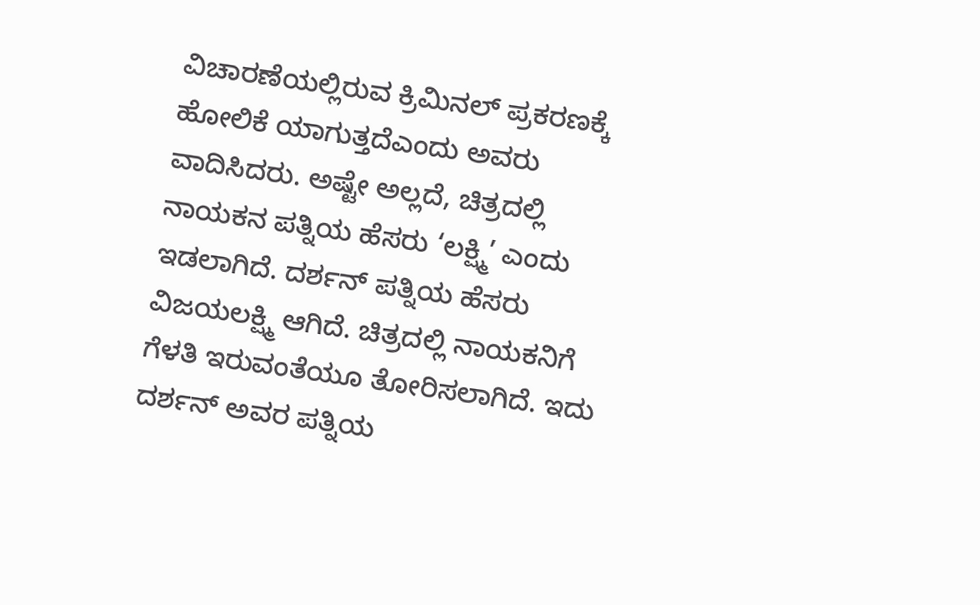ವಿಚಾರಣೆಯಲ್ಲಿರುವ ಕ್ರಿಮಿನಲ್ ಪ್ರಕರಣಕ್ಕೆ ಹೋಲಿಕೆ ಯಾಗುತ್ತದೆಎಂದು ಅವರು ವಾದಿಸಿದರು. ಅಷ್ಟೇ ಅಲ್ಲದೆ, ಚಿತ್ರದಲ್ಲಿ ನಾಯಕನ ಪತ್ನಿಯ ಹೆಸರು ‘ಲಕ್ಷ್ಮಿ’ ಎಂದು ಇಡಲಾಗಿದೆ. ದರ್ಶನ್ ಪತ್ನಿಯ ಹೆಸರು ವಿಜಯಲಕ್ಷ್ಮಿ ಆಗಿದೆ. ಚಿತ್ರದಲ್ಲಿ ನಾಯಕನಿಗೆ ಗೆಳತಿ ಇರುವಂತೆಯೂ ತೋರಿಸಲಾಗಿದೆ. ಇದು ದರ್ಶನ್ ಅವರ ಪತ್ನಿಯ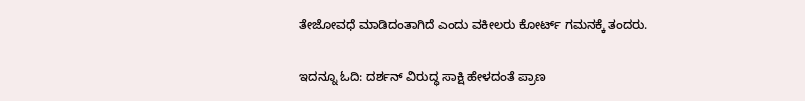ತೇಜೋವಧೆ ಮಾಡಿದಂತಾಗಿದೆ ಎಂದು ವಕೀಲರು ಕೋರ್ಟ್ ಗಮನಕ್ಕೆ ತಂದರು.

ಇದನ್ನೂ ಓದಿ: ದರ್ಶನ್ ವಿರುದ್ಧ ಸಾಕ್ಷಿ ಹೇಳದಂತೆ ಪ್ರಾಣ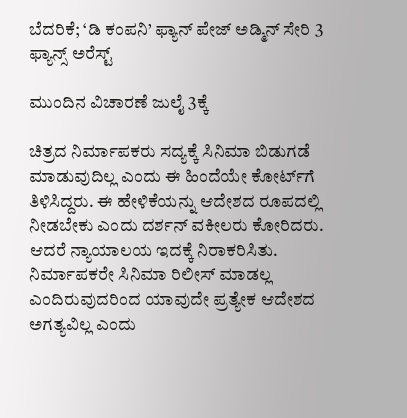ಬೆದರಿಕೆ; ‘ಡಿ ಕಂಪನಿ’ ಫ್ಯಾನ್ ಪೇಜ್ ಅಡ್ಮಿನ್ ಸೇರಿ 3 ಫ್ಯಾನ್ಸ್ ಅರೆಸ್ಟ್

ಮುಂದಿನ ವಿಚಾರಣೆ ಜುಲೈ 3ಕ್ಕೆ

ಚಿತ್ರದ ನಿರ್ಮಾಪಕರು ಸದ್ಯಕ್ಕೆ ಸಿನಿಮಾ ಬಿಡುಗಡೆ ಮಾಡುವುದಿಲ್ಲ ಎಂದು ಈ ಹಿಂದೆಯೇ ಕೋರ್ಟ್‌ಗೆ ತಿಳಿಸಿದ್ದರು. ಈ ಹೇಳಿಕೆಯನ್ನು ಆದೇಶದ ರೂಪದಲ್ಲಿ ನೀಡಬೇಕು ಎಂದು ದರ್ಶನ್ ವಕೀಲರು ಕೋರಿದರು. ಆದರೆ ನ್ಯಾಯಾಲಯ ಇದಕ್ಕೆ ನಿರಾಕರಿಸಿತು. ನಿರ್ಮಾಪಕರೇ ಸಿನಿಮಾ ರಿಲೀಸ್ ಮಾಡಲ್ಲ ಎಂದಿರುವುದರಿಂದ ಯಾವುದೇ ಪ್ರತ್ಯೇಕ ಆದೇಶದ ಅಗತ್ಯವಿಲ್ಲ ಎಂದು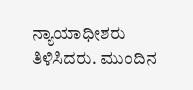ನ್ಯಾಯಾಧೀಶರು ತಿಳಿಸಿದರು. ಮುಂದಿನ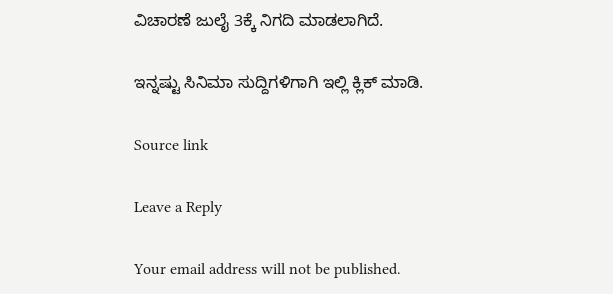ವಿಚಾರಣೆ ಜುಲೈ 3ಕ್ಕೆ ನಿಗದಿ ಮಾಡಲಾಗಿದೆ.

ಇನ್ನಷ್ಟು ಸಿನಿಮಾ ಸುದ್ದಿಗಳಿಗಾಗಿ ಇಲ್ಲಿ ಕ್ಲಿಕ್ ಮಾಡಿ.

Source link

Leave a Reply

Your email address will not be published.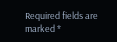Required fields are marked *